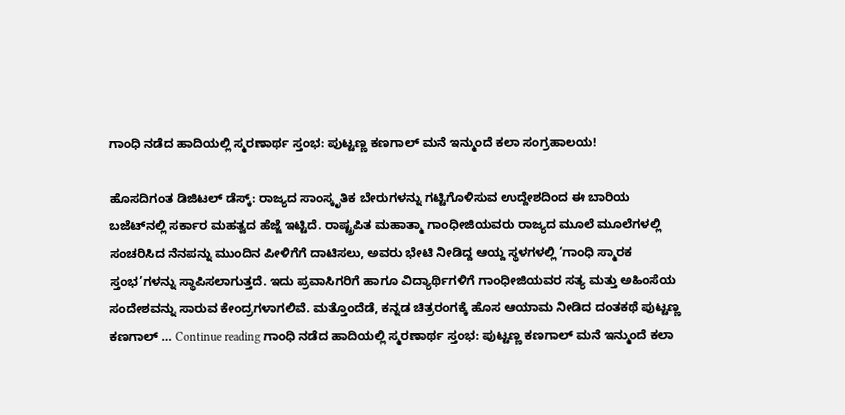ಗಾಂಧಿ ನಡೆದ ಹಾದಿಯಲ್ಲಿ ಸ್ಮರಣಾರ್ಥ ಸ್ತಂಭ: ಪುಟ್ಟಣ್ಣ ಕಣಗಾಲ್ ಮನೆ ಇನ್ಮುಂದೆ ಕಲಾ ಸಂಗ್ರಹಾಲಯ!

ಹೊಸದಿಗಂತ ಡಿಜಿಟಲ್ ಡೆಸ್ಕ್: ರಾಜ್ಯದ ಸಾಂಸ್ಕೃತಿಕ ಬೇರುಗಳನ್ನು ಗಟ್ಟಿಗೊಳಿಸುವ ಉದ್ದೇಶದಿಂದ ಈ ಬಾರಿಯ ಬಜೆಟ್‌ನಲ್ಲಿ ಸರ್ಕಾರ ಮಹತ್ವದ ಹೆಜ್ಜೆ ಇಟ್ಟಿದೆ. ರಾಷ್ಟ್ರಪಿತ ಮಹಾತ್ಮಾ ಗಾಂಧೀಜಿಯವರು ರಾಜ್ಯದ ಮೂಲೆ ಮೂಲೆಗಳಲ್ಲಿ ಸಂಚರಿಸಿದ ನೆನಪನ್ನು ಮುಂದಿನ ಪೀಳಿಗೆಗೆ ದಾಟಿಸಲು, ಅವರು ಭೇಟಿ ನೀಡಿದ್ದ ಆಯ್ದ ಸ್ಥಳಗಳಲ್ಲಿ ‘ಗಾಂಧಿ ಸ್ಮಾರಕ ಸ್ತಂಭ’ಗಳನ್ನು ಸ್ಥಾಪಿಸಲಾಗುತ್ತದೆ. ಇದು ಪ್ರವಾಸಿಗರಿಗೆ ಹಾಗೂ ವಿದ್ಯಾರ್ಥಿಗಳಿಗೆ ಗಾಂಧೀಜಿಯವರ ಸತ್ಯ ಮತ್ತು ಅಹಿಂಸೆಯ ಸಂದೇಶವನ್ನು ಸಾರುವ ಕೇಂದ್ರಗಳಾಗಲಿವೆ. ಮತ್ತೊಂದೆಡೆ, ಕನ್ನಡ ಚಿತ್ರರಂಗಕ್ಕೆ ಹೊಸ ಆಯಾಮ ನೀಡಿದ ದಂತಕಥೆ ಪುಟ್ಟಣ್ಣ ಕಣಗಾಲ್ … Continue reading ಗಾಂಧಿ ನಡೆದ ಹಾದಿಯಲ್ಲಿ ಸ್ಮರಣಾರ್ಥ ಸ್ತಂಭ: ಪುಟ್ಟಣ್ಣ ಕಣಗಾಲ್ ಮನೆ ಇನ್ಮುಂದೆ ಕಲಾ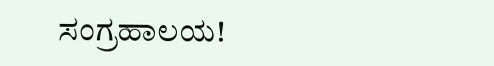ಸಂಗ್ರಹಾಲಯ!